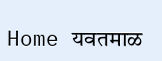Home यवतमाळ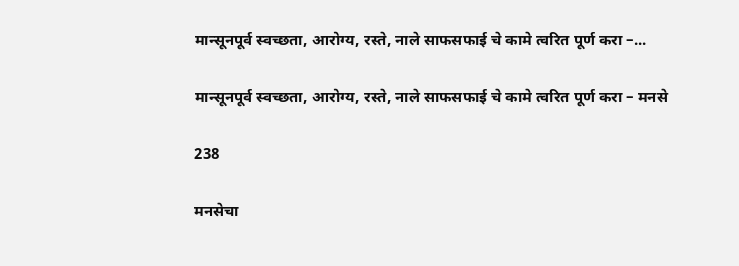मान्सूनपूर्व स्वच्छता, आरोग्य, रस्ते, नाले साफसफाई चे कामे त्वरित पूर्ण करा –...

मान्सूनपूर्व स्वच्छता, आरोग्य, रस्ते, नाले साफसफाई चे कामे त्वरित पूर्ण करा – मनसे

238

मनसेचा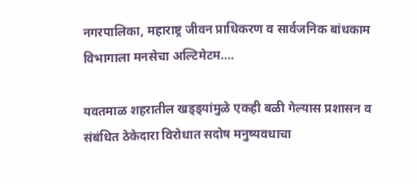नगरपालिका, महाराष्ट्र जीवन प्राधिकरण व सार्वजनिक बांधकाम विभागाला मनसेचा अल्टिमेटम….

यवतमाळ शहरातील खड्ड्यांमुळे एकही बळी गेल्यास प्रशासन व संबंधित ठेकेदारा विरोधात सदोष मनुष्यवधाचा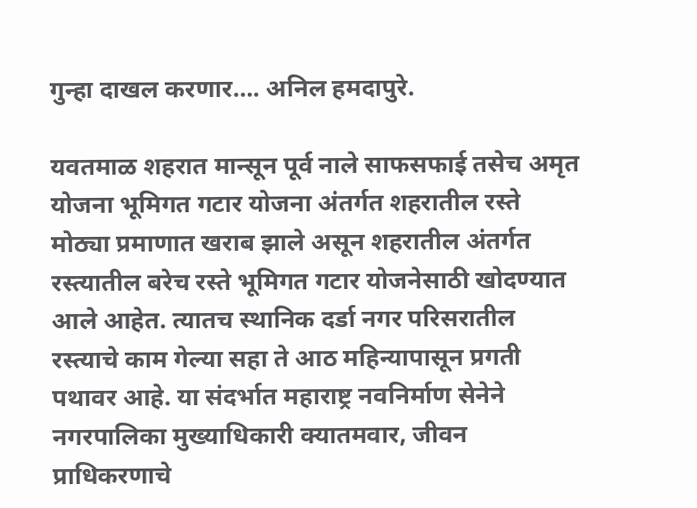गुन्हा दाखल करणार…. अनिल हमदापुरे.

यवतमाळ शहरात मान्सून पूर्व नाले साफसफाई तसेच अमृत योजना भूमिगत गटार योजना अंतर्गत शहरातील रस्ते मोठ्या प्रमाणात खराब झाले असून शहरातील अंतर्गत रस्त्यातील बरेच रस्ते भूमिगत गटार योजनेसाठी खोदण्यात आले आहेत. त्यातच स्थानिक दर्डा नगर परिसरातील रस्त्याचे काम गेल्या सहा ते आठ महिन्यापासून प्रगती पथावर आहे. या संदर्भात महाराष्ट्र नवनिर्माण सेनेने नगरपालिका मुख्याधिकारी क्यातमवार, जीवन प्राधिकरणाचे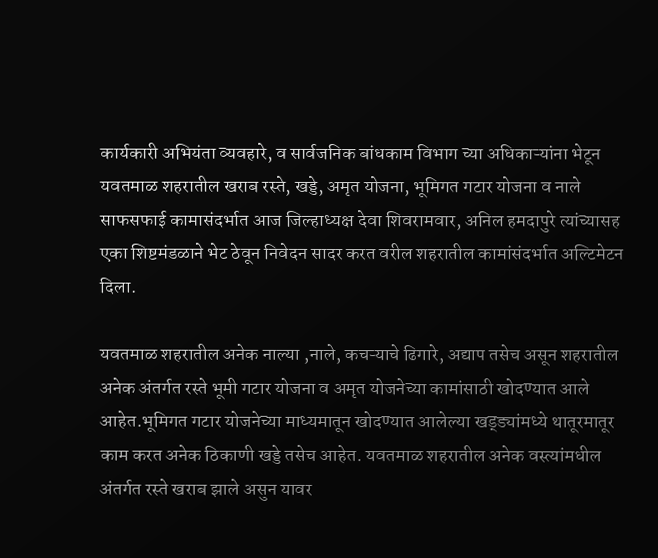कार्यकारी अभियंता व्यवहारे, व सार्वजनिक बांधकाम विभाग च्या अधिकाऱ्यांना भेटून यवतमाळ शहरातील खराब रस्ते, खड्डे, अमृत योजना, भूमिगत गटार योजना व नाले साफसफाई कामासंदर्भात आज जिल्हाध्यक्ष देवा शिवरामवार, अनिल हमदापुरे त्यांच्यासह एका शिष्टमंडळाने भेट ठेवून निवेदन सादर करत वरील शहरातील कामांसंदर्भात अल्टिमेटन दिला.

यवतमाळ शहरातील अनेक नाल्या ,नाले, कचऱ्याचे ढिगारे, अद्याप तसेच असून शहरातील अनेक अंतर्गत रस्ते भूमी गटार योजना व अमृत योजनेच्या कामांसाठी खोदण्यात आले आहेत.भूमिगत गटार योजनेच्या माध्यमातून खोदण्यात आलेल्या खड्ड्यांमध्ये थातूरमातूर काम करत अनेक ठिकाणी खड्डे तसेच आहेत. यवतमाळ शहरातील अनेक वस्त्यांमधील अंतर्गत रस्ते खराब झाले असुन यावर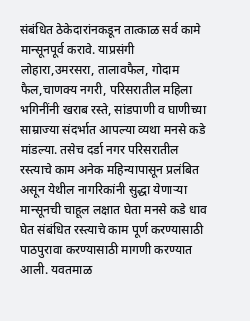संबंधित ठेकेदारांनकडून तात्काळ सर्व कामे मान्सूनपूर्व करावे. याप्रसंगी लोहारा,उमरसरा, तालावफैल, गोदाम फैल,चाणक्य नगरी, परिसरातील महिला भगिनींनी खराब रस्ते, सांडपाणी व घाणीच्या साम्राज्या संदर्भात आपल्या व्यथा मनसे कडे मांडल्या. तसेच दर्डा नगर परिसरातील रस्त्याचे काम अनेक महिन्यापासून प्रलंबित असून येथील नागरिकांनी सुद्धा येणाऱ्या मान्सूनची चाहूल लक्षात घेता मनसे कडे धाव घेत संबंधित रस्त्याचे काम पूर्ण करण्यासाठी पाठपुरावा करण्यासाठी मागणी करण्यात आली. यवतमाळ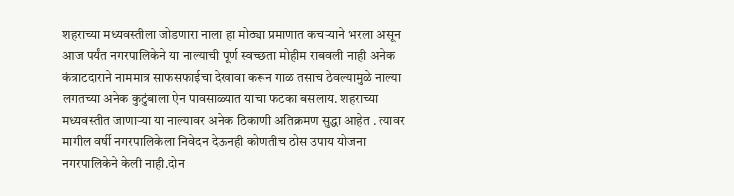शहराच्या मध्यवस्तीला जोडणारा नाला हा मोठ्या प्रमाणात कचऱ्याने भरला असून आज पर्यंत नगरपालिकेने या नाल्याची पूर्ण स्वच्छता मोहीम राबवली नाही अनेक कंत्राटदाराने नाममात्र साफसफाईचा देखावा करून गाळ तसाच ठेवल्यामुळे नाल्या लगतच्या अनेक कुटुंबाला ऐन पावसाळ्यात याचा फटका बसलाय. शहराच्या मध्यवस्तीत जाणाऱ्या या नाल्यावर अनेक ठिकाणी अतिक्रमण सुद्धा आहेत . त्यावर मागील वर्षी नगरपालिकेला निवेदन देऊनही कोणतीच ठोस उपाय योजना नगरपालिकेने केली नाही.दोन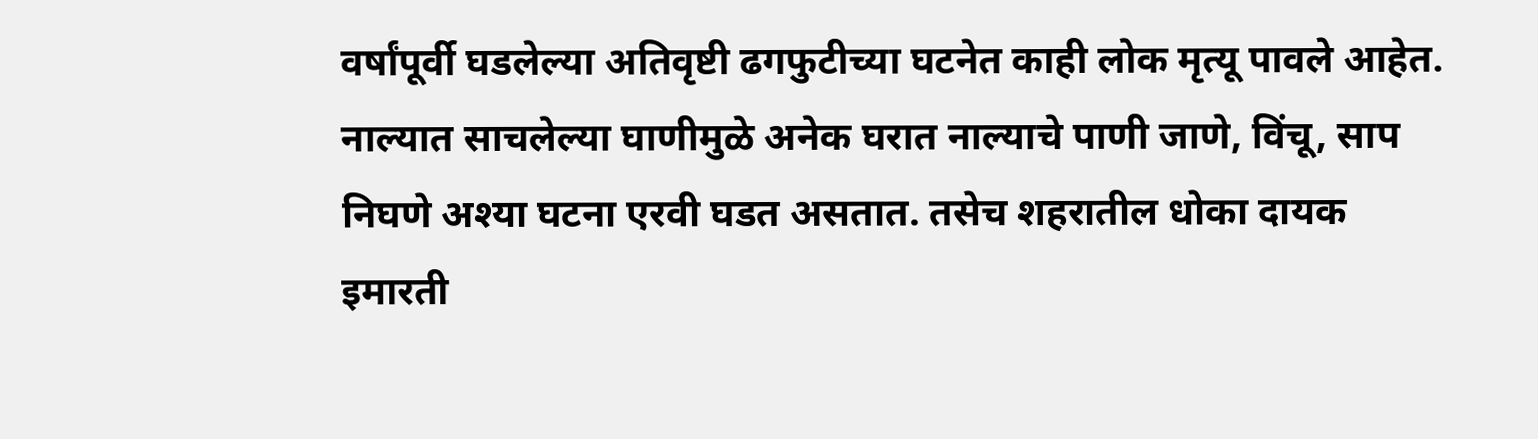वर्षांपूर्वी घडलेल्या अतिवृष्टी ढगफुटीच्या घटनेत काही लोक मृत्यू पावले आहेत. नाल्यात साचलेल्या घाणीमुळे अनेक घरात नाल्याचे पाणी जाणे, विंचू, साप निघणे अश्या घटना एरवी घडत असतात. तसेच शहरातील धोका दायक इमारती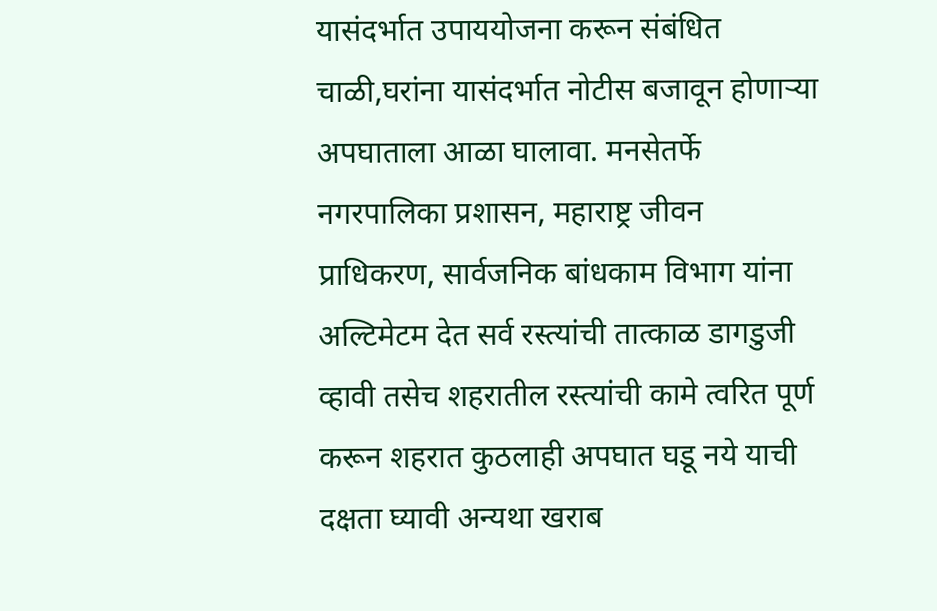यासंदर्भात उपाययोजना करून संबंधित चाळी,घरांना यासंदर्भात नोटीस बजावून होणाऱ्या अपघाताला आळा घालावा. मनसेतर्फे नगरपालिका प्रशासन, महाराष्ट्र जीवन प्राधिकरण, सार्वजनिक बांधकाम विभाग यांना अल्टिमेटम देत सर्व रस्त्यांची तात्काळ डागडुजी व्हावी तसेच शहरातील रस्त्यांची कामे त्वरित पूर्ण करून शहरात कुठलाही अपघात घडू नये याची दक्षता घ्यावी अन्यथा खराब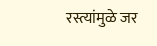रस्त्यांमुळे जर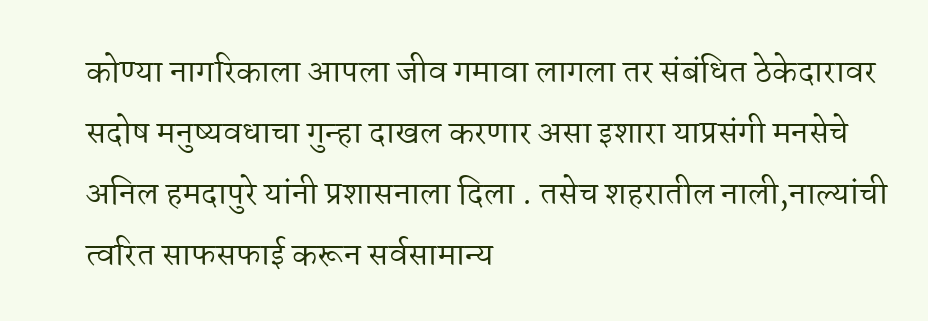कोण्या नागरिकाला आपला जीव गमावा लागला तर संबंधित ठेकेदारावर सदोष मनुष्यवधाचा गुन्हा दाखल करणार असा इशारा याप्रसंगी मनसेचे अनिल हमदापुरे यांनी प्रशासनाला दिला . तसेच शहरातील नाली,नाल्यांची त्वरित साफसफाई करून सर्वसामान्य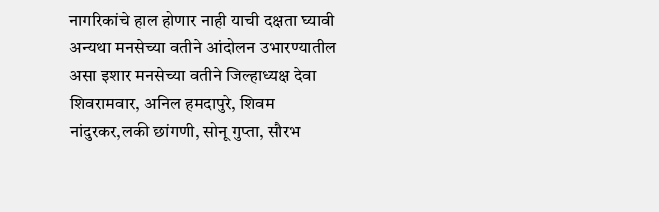नागरिकांचे हाल होणार नाही याची दक्षता घ्यावी अन्यथा मनसेच्या वतीने आंदोलन उभारण्यातील असा इशार मनसेच्या वतीने जिल्हाध्यक्ष देवा शिवरामवार, अनिल हमदापुरे, शिवम नांदुरकर,लकी छांगणी, सोनू गुप्ता, सौरभ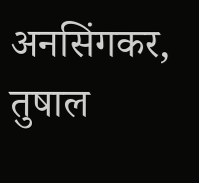अनसिंगकर, तुषाल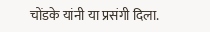चोंडके यांनी या प्रसंगी दिला.